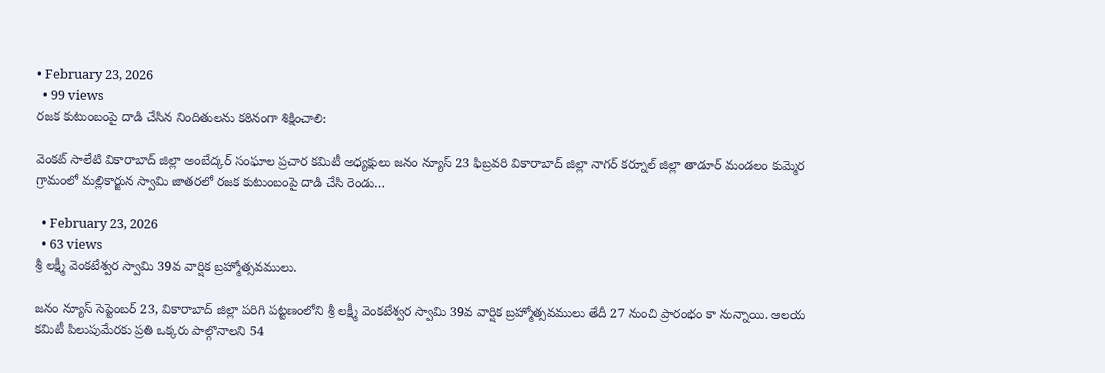• February 23, 2026
  • 99 views
రజక కుటుంబంపై దాడి చేసిన నిందితులను కఠినంగా శిక్షించాలి:

వెంకట్ సాలేటి వికారాబాద్ జిల్లా అంబేద్కర్ సంఘాల ప్రచార కమిటీ అధ్యక్షులు జనం న్యూస్ 23 ఫిబ్రవరి వికారాబాద్ జిల్లా నాగర్ కర్నూల్ జిల్లా తాడూర్ మండలం కుమ్మెర గ్రామంలో మల్లికార్జున స్వామి జాతరలో రజక కుటుంబంపై దాడి చేసి రెండు…

  • February 23, 2026
  • 63 views
శ్రీ లక్ష్మీ వెంకటేశ్వర స్వామి 39వ వార్షిక బ్రహ్మోత్సవములు.

జనం న్యూస్ సెప్టెంబర్ 23, వికారాబాద్ జిల్లా పరిగి పట్టణంలోని శ్రీ లక్ష్మీ వెంకటేశ్వర స్వామి 39వ వార్షిక బ్రహ్మోత్సవములు తేదీ 27 నుంచి ప్రారంభం కా నున్నాయి. ఆలయ కమిటీ పిలుపుమేరకు ప్రతి ఒక్కరు పాల్గొనాలని 54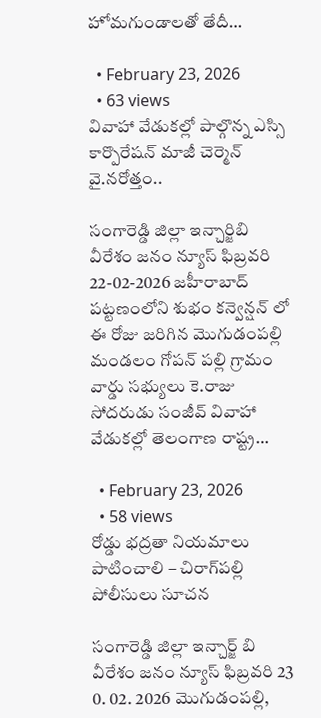హోమగుండాలతో తేదీ…

  • February 23, 2026
  • 63 views
వివాహా వేడుకల్లో పాల్గొన్న ఎస్సి కార్పొరేషన్ మాజీ చెర్మెన్ వై.నరోత్తం..

సంగారెడ్డి జిల్లా ఇన్చార్జిబి వీరేశం జనం న్యూస్ ఫిబ్రవరి 22-02-2026 జహీరాబాద్ పట్టణంలోని శుభం కన్వెన్షన్ లో ఈ రోజు జరిగిన మొగుడంపల్లి మండలం గోపన్ పల్లి గ్రామం వార్డు సభ్యులు కె.రాజు సోదరుడు సంజీవ్ వివాహా వేడుకల్లో తెలంగాణ రాష్ట్ర…

  • February 23, 2026
  • 58 views
రోడ్డు భద్రతా నియమాలు పాటించాలి – చిరాగ్‌పల్లి పోలీసులు సూచన

సంగారెడ్డి జిల్లా ఇన్చార్జ్ బి వీరేశం జనం న్యూస్ ఫిబ్రవరి 23 0. 02. 2026 మొగుడంపల్లి,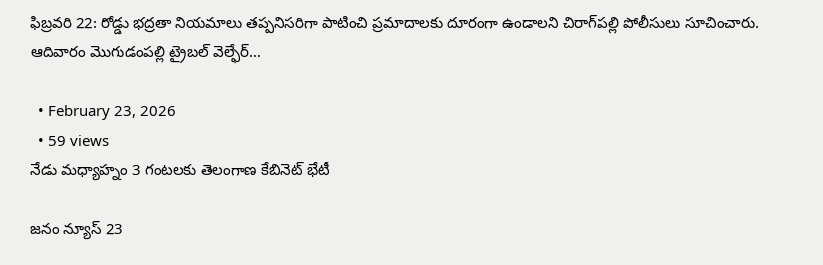ఫిబ్రవరి 22: రోడ్డు భద్రతా నియమాలు తప్పనిసరిగా పాటించి ప్రమాదాలకు దూరంగా ఉండాలని చిరాగ్‌పల్లి పోలీసులు సూచించారు. ఆదివారం మొగుడంపల్లి ట్రైబల్ వెల్ఫేర్…

  • February 23, 2026
  • 59 views
నేడు మధ్యాహ్నం 3 గంటలకు తెలంగాణ కేబినెట్ భేటీ

జనం న్యూస్ 23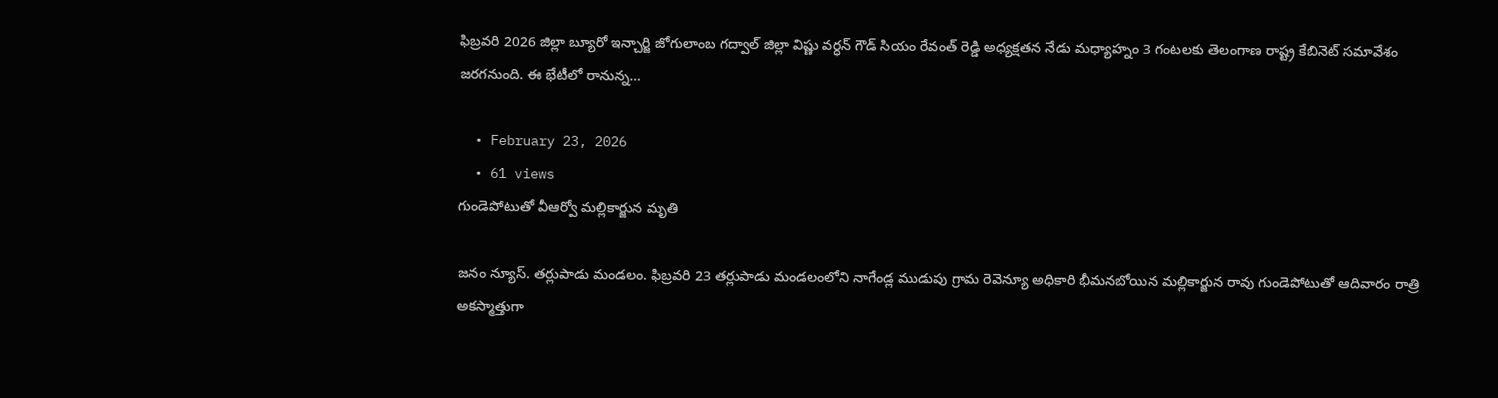ఫిబ్రవరి 2026 జిల్లా బ్యూరో ఇన్చార్జి జోగులాంబ గద్వాల్ జిల్లా విష్ణు వర్ధన్ గౌడ్ సియం రేవంత్ రెడ్డి అధ్యక్షతన నేడు మధ్యాహ్నం 3 గంటలకు తెలంగాణ రాష్ట్ర కేబినెట్ సమావేశం జరగనుంది. ఈ భేటీలో రానున్న…

  • February 23, 2026
  • 61 views
గుండెపోటుతో వీఆర్వో మల్లికార్జున మృతి

జనం న్యూస్. తర్లుపాడు మండలం. ఫిబ్రవరి 23 తర్లుపాడు మండలంలోని నాగేండ్ల ముడుపు గ్రామ రెవెన్యూ అధికారి భీమనబోయిన మల్లికార్జున రావు గుండెపోటుతో ఆదివారం రాత్రి అకస్మాత్తుగా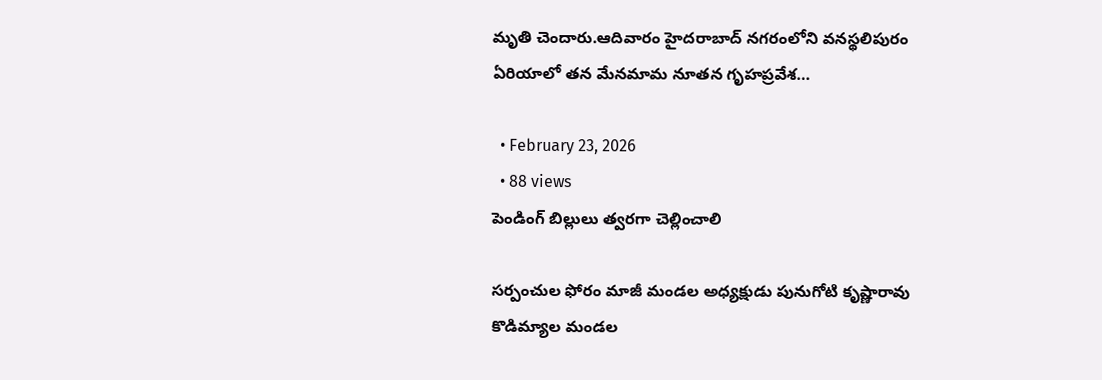మృతి చెందారు.ఆదివారం హైదరాబాద్ నగరంలోని వనస్థలిపురం ఏరియాలో తన మేనమామ నూతన గృహప్రవేశ…

  • February 23, 2026
  • 88 views
పెండింగ్ బిల్లులు త్వరగా చెల్లించాలి

సర్పంచుల ఫోరం మాజీ మండల అధ్యక్షుడు పునుగోటి కృష్ణారావు కొడిమ్యాల మండల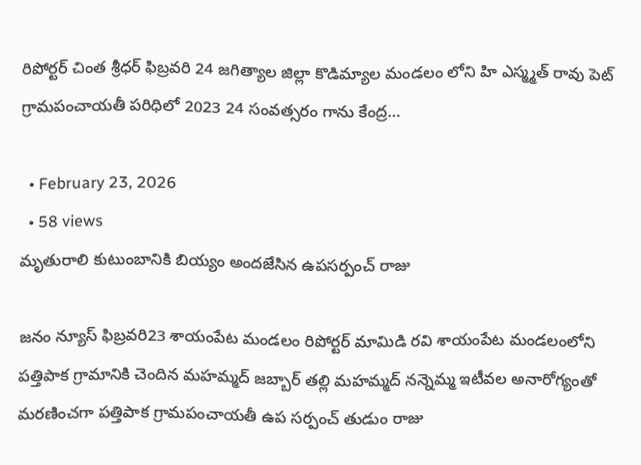రిపోర్టర్ చింత శ్రీధర్ ఫిబ్రవరి 24 జగిత్యాల జిల్లా కొడిమ్యాల మండలం లోని హి ఎస్మ్మత్ రావు పెట్ గ్రామపంచాయతీ పరిధిలో 2023 24 సంవత్సరం గాను కేంద్ర…

  • February 23, 2026
  • 58 views
మృతురాలి కుటుంబానికి బియ్యం అందజేసిన ఉపసర్పంచ్ రాజు

జనం న్యూస్ ఫిబ్రవరి23 శాయంపేట మండలం రిపోర్టర్ మామిడి రవి శాయంపేట మండలంలోని పత్తిపాక గ్రామానికి చెందిన మహమ్మద్ జబ్బార్ తల్లి మహమ్మద్ నన్నెమ్మ ఇటీవల అనారోగ్యంతో మరణించగా పత్తిపాక గ్రామపంచాయతీ ఉప సర్పంచ్ తుడుం రాజు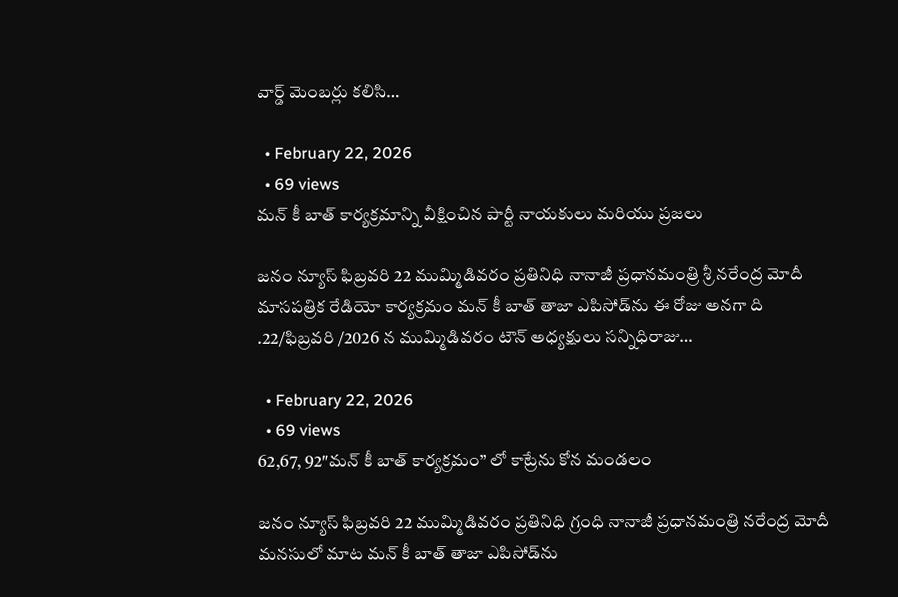వార్డ్ మెంబర్లు కలిసి…

  • February 22, 2026
  • 69 views
మన్ కీ బాత్ కార్యక్రమాన్ని వీక్షించిన పార్టీ నాయకులు మరియు ప్రజలు

జనం న్యూస్ ఫిబ్రవరి 22 ముమ్మిడివరం ప్రతినిధి నానాజీ ప్రధానమంత్రి శ్రీ నరేంద్ర మోదీ మాసపత్రిక రేడియో కార్యక్రమం మన్ కీ బాత్ తాజా ఎపిసోడ్‌ను ఈ రోజు అనగా ది .22/ఫిబ్రవరి /2026 న ముమ్మిడివరం టౌన్ అధ్యక్షులు సన్నిధిరాజు…

  • February 22, 2026
  • 69 views
62,67, 92″మన్ కీ బాత్ కార్యక్రమం” లో కాట్రేను కోన మండలం

జనం న్యూస్ ఫిబ్రవరి 22 ముమ్మిడివరం ప్రతినిధి గ్రంధి నానాజీ ప్రధానమంత్రి నరేంద్ర మోదీ మనసులో మాట మన్ కీ బాత్ తాజా ఎపిసోడ్‌ను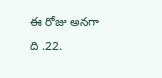ఈ రోజు అనగా ది .22.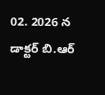02. 2026 న డాక్టర్ బి.ఆర్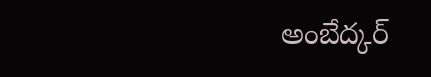అంబేద్కర్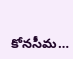కోనసీమ…